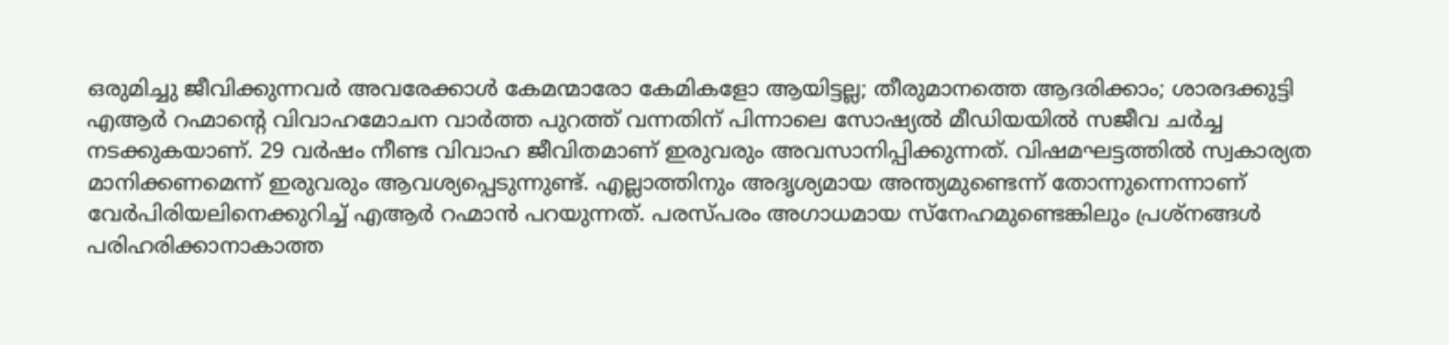ഒരുമിച്ചു ജീവിക്കുന്നവർ അവരേക്കാൾ കേമന്മാരോ കേമികളോ ആയിട്ടല്ല; തീരുമാനത്തെ ആദരിക്കാം; ശാരദക്കുട്ടി
എആർ റഹ്മാന്റെ വിവാഹമോചന വാർത്ത പുറത്ത് വന്നതിന് പിന്നാലെ സോഷ്യൽ മീഡിയയിൽ സജീവ ചർച്ച നടക്കുകയാണ്. 29 വർഷം നീണ്ട വിവാഹ ജീവിതമാണ് ഇരുവരും അവസാനിപ്പിക്കുന്നത്. വിഷമഘട്ടത്തിൽ സ്വകാര്യത മാനിക്കണമെന്ന് ഇരുവരും ആവശ്യപ്പെടുന്നുണ്ട്. എല്ലാത്തിനും അദൃശ്യമായ അന്ത്യമുണ്ടെന്ന് തോന്നുന്നെന്നാണ് വേർപിരിയലിനെക്കുറിച്ച് എആർ റഹ്മാൻ പറയുന്നത്. പരസ്പരം അഗാധമായ സ്നേഹമുണ്ടെങ്കിലും പ്രശ്നങ്ങൾ പരിഹരിക്കാനാകാത്ത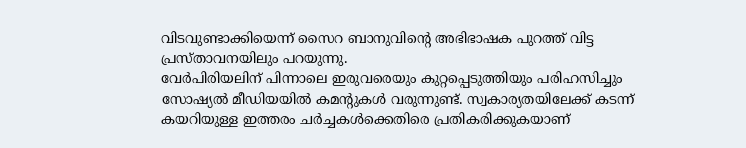വിടവുണ്ടാക്കിയെന്ന് സൈറ ബാനുവിന്റെ അഭിഭാഷക പുറത്ത് വിട്ട പ്രസ്താവനയിലും പറയുന്നു.
വേർപിരിയലിന് പിന്നാലെ ഇരുവരെയും കുറ്റപ്പെടുത്തിയും പരിഹസിച്ചും സോഷ്യൽ മീഡിയയിൽ കമന്റുകൾ വരുന്നുണ്ട്. സ്വകാര്യതയിലേക്ക് കടന്ന് കയറിയുള്ള ഇത്തരം ചർച്ചകൾക്കെതിരെ പ്രതികരിക്കുകയാണ്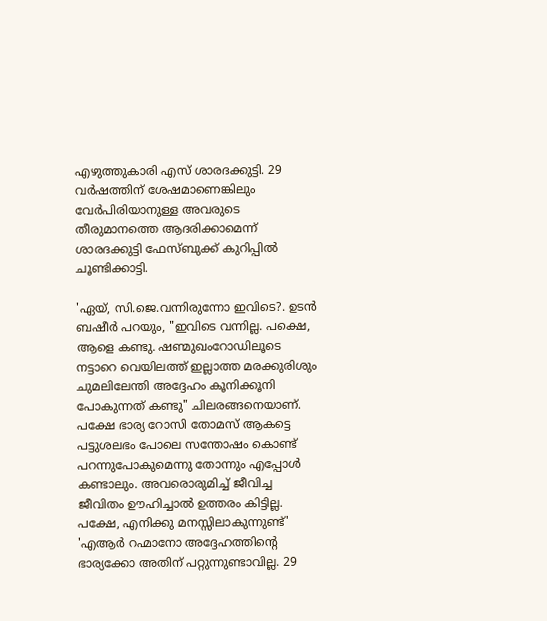എഴുത്തുകാരി എസ് ശാരദക്കുട്ടി. 29 വർഷത്തിന് ശേഷമാണെങ്കിലും വേർപിരിയാനുള്ള അവരുടെ തീരുമാനത്തെ ആദരിക്കാമെന്ന് ശാരദക്കുട്ടി ഫേസ്ബുക്ക് കുറിപ്പിൽ ചൂണ്ടിക്കാട്ടി.

'ഏയ്, സി.ജെ.വന്നിരുന്നോ ഇവിടെ?. ഉടൻ ബഷീർ പറയും, "ഇവിടെ വന്നില്ല. പക്ഷെ, ആളെ കണ്ടു. ഷണ്മുഖംറോഡിലൂടെ നട്ടാറെ വെയിലത്ത് ഇല്ലാത്ത മരക്കുരിശും ചുമലിലേന്തി അദ്ദേഹം കൂനിക്കൂനി പോകുന്നത് കണ്ടു" ചിലരങ്ങനെയാണ്. പക്ഷേ ഭാര്യ റോസി തോമസ് ആകട്ടെ പട്ടുശലഭം പോലെ സന്തോഷം കൊണ്ട് പറന്നുപോകുമെന്നു തോന്നും എപ്പോൾ കണ്ടാലും. അവരൊരുമിച്ച് ജീവിച്ച ജീവിതം ഊഹിച്ചാൽ ഉത്തരം കിട്ടില്ല. പക്ഷേ, എനിക്കു മനസ്സിലാകുന്നുണ്ട്'
'എആർ റഹ്മാനോ അദ്ദേഹത്തിൻ്റെ ഭാര്യക്കോ അതിന് പറ്റുന്നുണ്ടാവില്ല. 29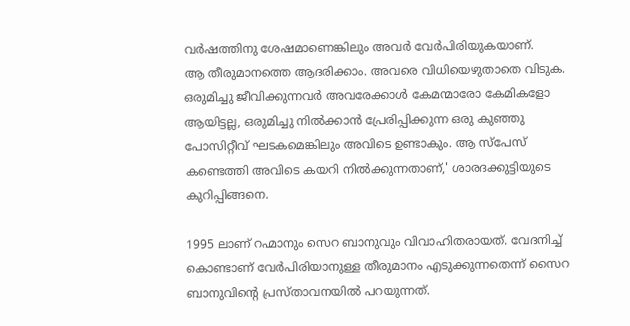വർഷത്തിനു ശേഷമാണെങ്കിലും അവർ വേർപിരിയുകയാണ്.
ആ തീരുമാനത്തെ ആദരിക്കാം. അവരെ വിധിയെഴുതാതെ വിടുക. ഒരുമിച്ചു ജീവിക്കുന്നവർ അവരേക്കാൾ കേമന്മാരോ കേമികളോ ആയിട്ടല്ല, ഒരുമിച്ചു നിൽക്കാൻ പ്രേരിപ്പിക്കുന്ന ഒരു കുഞ്ഞു പോസിറ്റീവ് ഘടകമെങ്കിലും അവിടെ ഉണ്ടാകും. ആ സ്പേസ് കണ്ടെത്തി അവിടെ കയറി നിൽക്കുന്നതാണ്,' ശാരദക്കുട്ടിയുടെ കുറിപ്പിങ്ങനെ.

1995 ലാണ് റഹ്മാനും സെറ ബാനുവും വിവാഹിതരായത്. വേദനിച്ച് കൊണ്ടാണ് വേർപിരിയാനുള്ള തീരുമാനം എടുക്കുന്നതെന്ന് സൈറ ബാനുവിന്റെ പ്രസ്താവനയിൽ പറയുന്നത്.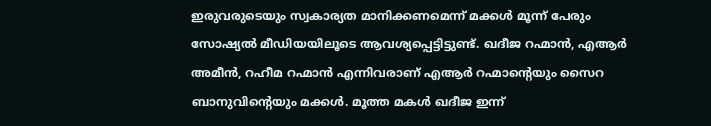ഇരുവരുടെയും സ്വകാര്യത മാനിക്കണമെന്ന് മക്കൾ മൂന്ന് പേരും സോഷ്യൽ മീഡിയയിലൂടെ ആവശ്യപ്പെട്ടിട്ടുണ്ട്. ഖദീജ റഹ്മാൻ, എആർ അമീൻ, റഹീമ റഹ്മാൻ എന്നിവരാണ് എആർ റഹ്മാന്റെയും സൈറ ബാനുവിന്റെയും മക്കൾ. മൂത്ത മകൾ ഖദീജ ഇന്ന്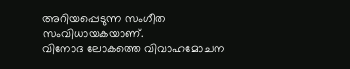അറിയപ്പെടുന്ന സംഗീത സംവിധായകയാണ്.
വിനോദ ലോകത്തെ വിവാഹമോചന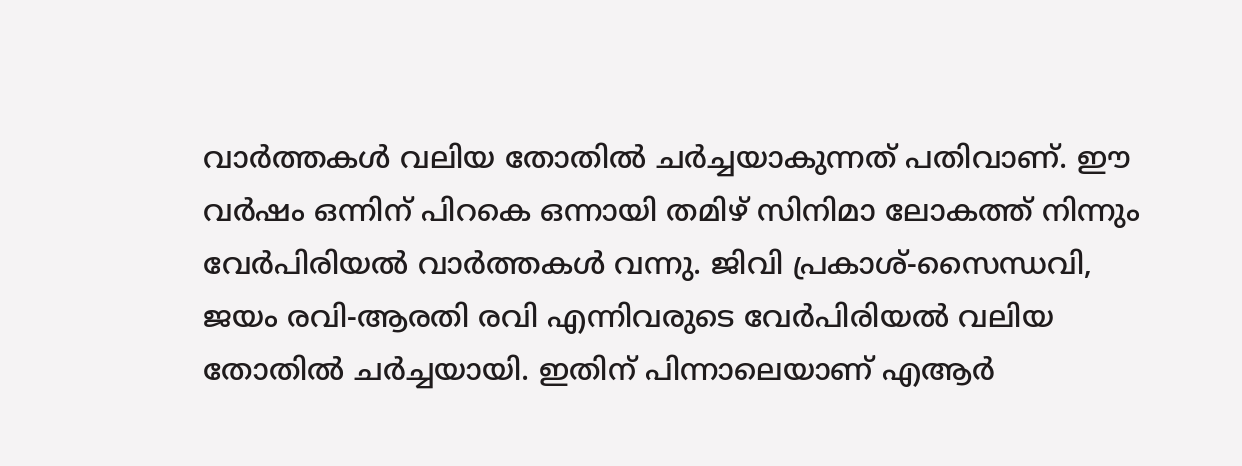വാർത്തകൾ വലിയ തോതിൽ ചർച്ചയാകുന്നത് പതിവാണ്. ഈ വർഷം ഒന്നിന് പിറകെ ഒന്നായി തമിഴ് സിനിമാ ലോകത്ത് നിന്നും വേർപിരിയൽ വാർത്തകൾ വന്നു. ജിവി പ്രകാശ്-സൈന്ധവി, ജയം രവി-ആരതി രവി എന്നിവരുടെ വേർപിരിയൽ വലിയ തോതിൽ ചർച്ചയായി. ഇതിന് പിന്നാലെയാണ് എആർ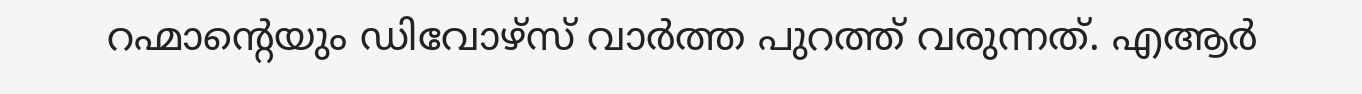റഹ്മാന്റെയും ഡിവോഴ്സ് വാർത്ത പുറത്ത് വരുന്നത്. എആർ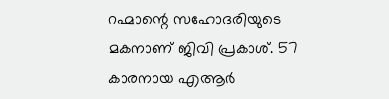റഹ്മാന്റെ സഹോദരിയുടെ മകനാണ് ജിവി പ്രകാശ്. 57 കാരനായ എആർ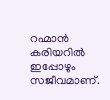റഹ്മാൻ കരിയറിൽ ഇപ്പോഴും സജീവമാണ്.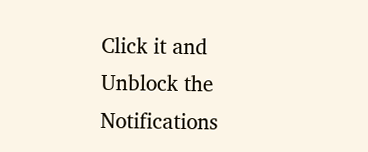Click it and Unblock the Notifications